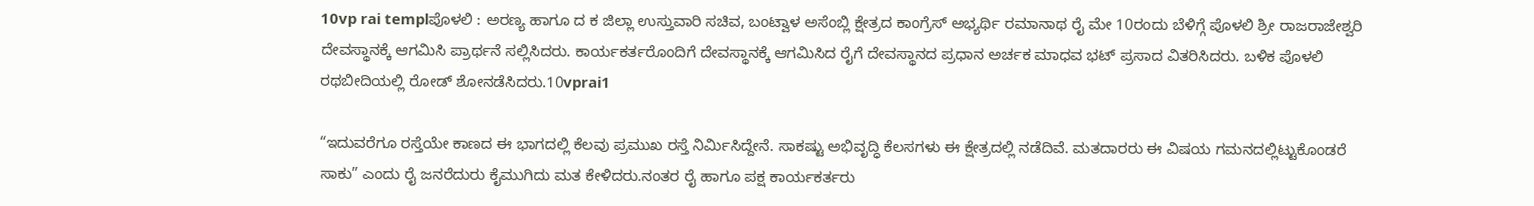10vp rai templಪೊಳಲಿ : ಅರಣ್ಯ ಹಾಗೂ ದ ಕ ಜಿಲ್ಲಾ ಉಸ್ತುವಾರಿ ಸಚಿವ, ಬಂಟ್ವಾಳ ಅಸೆಂಬ್ಲಿ ಕ್ಷೇತ್ರದ ಕಾಂಗ್ರೆಸ್ ಅಭ್ಯರ್ಥಿ ರಮಾನಾಥ ರೈ ಮೇ 10ರಂದು ಬೆಳಿಗ್ಗೆ ಪೊಳಲಿ ಶ್ರೀ ರಾಜರಾಜೇಶ್ವರಿ ದೇವಸ್ಥಾನಕ್ಕೆ ಆಗಮಿಸಿ ಪ್ರಾರ್ಥನೆ ಸಲ್ಲಿಸಿದರು. ಕಾರ್ಯಕರ್ತರೊಂದಿಗೆ ದೇವಸ್ಥಾನಕ್ಕೆ ಆಗಮಿಸಿದ ರೈಗೆ ದೇವಸ್ಥಾನದ ಪ್ರಧಾನ ಅರ್ಚಕ ಮಾಧವ ಭಟ್ ಪ್ರಸಾದ ವಿತರಿಸಿದರು. ಬಳಿಕ ಪೊಳಲಿ ರಥಬೀದಿಯಲ್ಲಿ ರೋಡ್ ಶೋನಡೆಸಿದರು.10vprai1

“ಇದುವರೆಗೂ ರಸ್ತೆಯೇ ಕಾಣದ ಈ ಭಾಗದಲ್ಲಿ ಕೆಲವು ಪ್ರಮುಖ ರಸ್ತೆ ನಿರ್ಮಿಸಿದ್ದೇನೆ. ಸಾಕಷ್ಟು ಅಭಿವೃದ್ಧಿ ಕೆಲಸಗಳು ಈ ಕ್ಷೇತ್ರದಲ್ಲಿ ನಡೆದಿವೆ. ಮತದಾರರು ಈ ವಿಷಯ ಗಮನದಲ್ಲಿಟ್ಟುಕೊಂಡರೆ ಸಾಕು” ಎಂದು ರೈ ಜನರೆದುರು ಕೈಮುಗಿದು ಮತ ಕೇಳಿದರು.ನಂತರ ರೈ ಹಾಗೂ ಪಕ್ಷ ಕಾರ್ಯಕರ್ತರು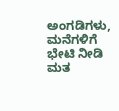ಅಂಗಡಿಗಳು, ಮನೆಗಳಿಗೆ ಭೇಟಿ ನೀಡಿ ಮತ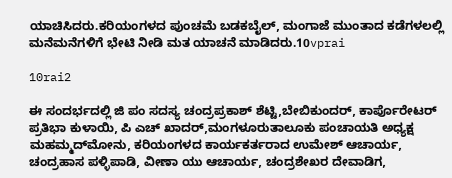ಯಾಚಿಸಿದರು.ಕರಿಯಂಗಳದ ಪುಂಚಮೆ ಬಡಕಬೈಲ್, ಮಂಗಾಜೆ ಮುಂತಾದ ಕಡೆಗಳಲಲ್ಲಿ ಮನೆಮನೆಗಳಿಗೆ ಭೇಟಿ ನೀಡಿ ಮತ ಯಾಚನೆ ಮಾಡಿದರು.10vprai

10rai2

ಈ ಸಂದರ್ಭದಲ್ಲಿ ಜಿ ಪಂ ಸದಸ್ಯ ಚಂದ್ರಪ್ರಕಾಶ್ ಶೆಟ್ಟಿ,ಬೇಬಿಕುಂದರ್, ಕಾರ್ಪೊರೇಟರ್ ಪ್ರತಿಭಾ ಕುಳಾಯಿ, ಪಿ ಎಚ್ ಖಾದರ್,ಮಂಗಳೂರುತಾಲೂಕು ಪಂಚಾಯತಿ ಅಧ್ಯಕ್ಷ ಮಹಮ್ಮದ್‍ಮೋನು, ಕರಿಯಂಗಳದ ಕಾರ್ಯಕರ್ತರಾದ ಉಮೇಶ್ ಆಚಾರ್ಯ, ಚಂದ್ರಹಾಸ ಪಳ್ಳಿಪಾಡಿ, ವೀಣಾ ಯು ಆಚಾರ್ಯ, ಚಂದ್ರಶೇಖರ ದೇವಾಡಿಗ,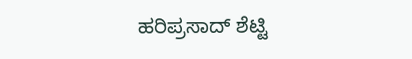ಹರಿಪ್ರಸಾದ್ ಶೆಟ್ಟಿ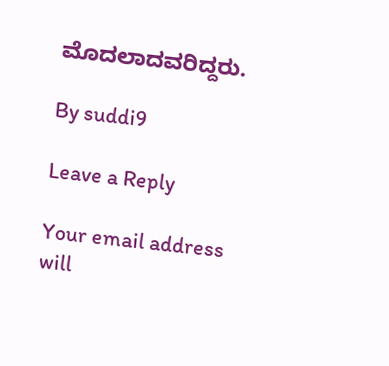ಮೊದಲಾದವರಿದ್ದರು.

By suddi9

Leave a Reply

Your email address will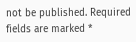not be published. Required fields are marked *